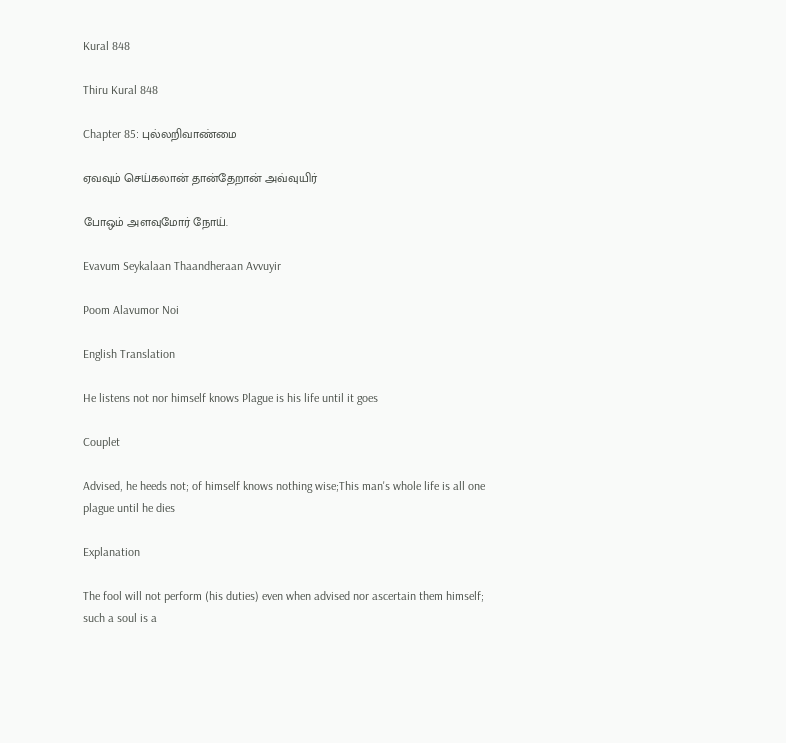Kural 848

Thiru Kural 848

Chapter 85: புல்லறிவாண்மை

ஏவவும் செய்கலான் தான்தேறான் அவ்வுயிர்

போஒம் அளவுமோர் நோய்.

Evavum Seykalaan Thaandheraan Avvuyir

Poom Alavumor Noi

English Translation

He listens not nor himself knows Plague is his life until it goes

Couplet

Advised, he heeds not; of himself knows nothing wise;This man's whole life is all one plague until he dies

Explanation

The fool will not perform (his duties) even when advised nor ascertain them himself; such a soul is a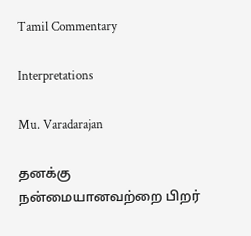Tamil Commentary

Interpretations

Mu. Varadarajan

தனக்கு நன்மையானவற்றை பிறர்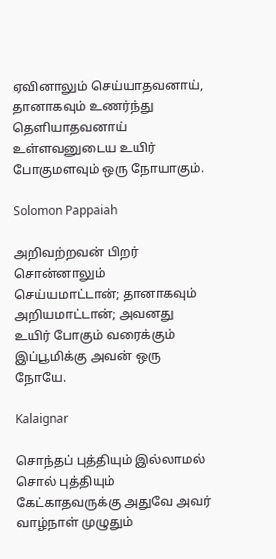ஏவினாலும் செய்யாதவனாய், தானாகவும் உணர்ந்து தெளியாதவனாய் உள்ளவனுடைய உயிர் போகுமளவும் ஒரு நோயாகும்.

Solomon Pappaiah

அறிவற்றவன் பிறர் சொன்னாலும் செய்யமாட்டான்; தானாகவும் அறியமாட்டான்; அவனது உயிர் போகும் வரைக்கும் இப்பூமிக்கு அவன் ஒரு நோயே.

Kalaignar

சொந்தப் புத்தியும் இல்லாமல் சொல் புத்தியும் கேட்காதவருக்கு அதுவே அவர் வாழ்நாள் முழுதும்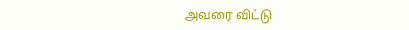அவரை விட்டு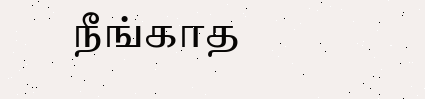நீங்காத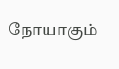நோயாகும்